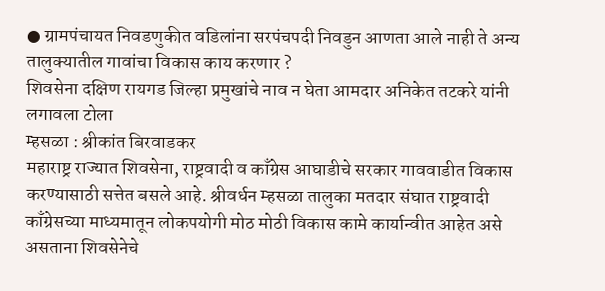● ग्रामपंचायत निवडणुकीत वडिलांना सरपंचपदी निवडुन आणता आले नाही ते अन्य तालुक्यातील गावांचा विकास काय करणार ?
शिवसेना दक्षिण रायगड जिल्हा प्रमुखांचे नाव न घेता आमदार अनिकेत तटकरे यांनी लगावला टोला
म्हसळा : श्रीकांत बिरवाडकर
महाराष्ट्र राज्यात शिवसेना, राष्ट्रवादी व काँग्रेस आघाडीचे सरकार गाववाडीत विकास करण्यासाठी सत्तेत बसले आहे. श्रीवर्धन म्हसळा तालुका मतदार संघात राष्ट्रवादी काँग्रेसच्या माध्यमातून लोकपयोगी मोठ मोठी विकास कामे कार्यान्वीत आहेत असे असताना शिवसेनेचे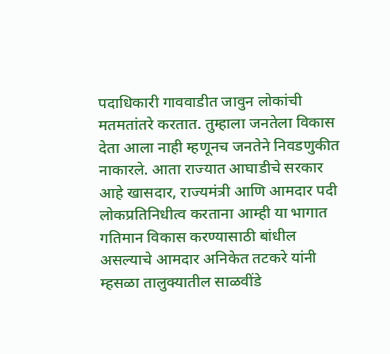पदाधिकारी गाववाडीत जावुन लोकांची मतमतांतरे करतात. तुम्हाला जनतेला विकास देता आला नाही म्हणूनच जनतेने निवडणुकीत नाकारले. आता राज्यात आघाडीचे सरकार आहे खासदार, राज्यमंत्री आणि आमदार पदी लोकप्रतिनिधीत्व करताना आम्ही या भागात गतिमान विकास करण्यासाठी बांधील असल्याचे आमदार अनिकेत तटकरे यांनी म्हसळा तालुक्यातील साळवींडे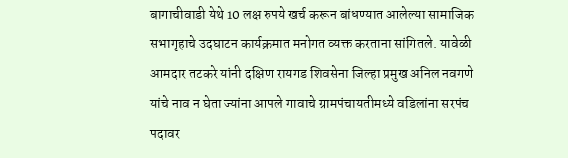बागाचीवाडी येथे 10 लक्ष रुपये खर्च करून बांधण्यात आलेल्या सामाजिक सभागृहाचे उदघाटन कार्यक्रमात मनोगत व्यक्त करताना सांगितले. यावेळी आमदार तटकरे यांनी दक्षिण रायगड शिवसेना जिल्हा प्रमुख अनिल नवगणे यांचे नाव न घेता ज्यांना आपले गावाचे ग्रामपंचायतीमध्ये वडिलांना सरपंच पदावर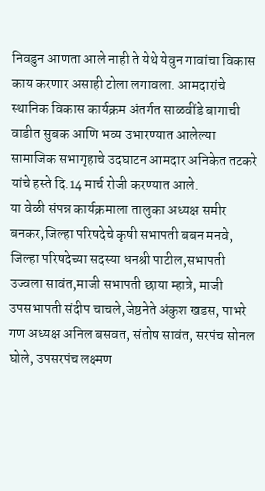निवडुन आणता आले नाही ते येथे येवुन गावांचा विकास काय करणार असाही टोला लगावला. आमदारांचे स्थानिक विकास कार्यक्रम अंतर्गत साळवींडे बागाची वाडीत सुबक आणि भव्य उभारण्यात आलेल्या सामाजिक सभागृहाचे उदघाटन आमदार अनिकेत तटकरे यांचे हस्ते दि.14 मार्च रोजी करण्यात आले.
या वेळी संपन्न कार्यक्रमाला तालुका अध्यक्ष समीर बनकर,जिल्हा परिषदेचे कृषी सभापती बबन मनवे, जिल्हा परिषदेच्या सदस्या धनश्री पाटील,सभापती उज्वला सावंत,माजी सभापती छाया म्हात्रे, माजी उपसभापती संदीप चाचले,जेष्ठनेते अंकुश खडस, पाभरे गण अध्यक्ष अनिल बसवत, संतोष सावंत, सरपंच सोनल घोले, उपसरपंच लक्ष्मण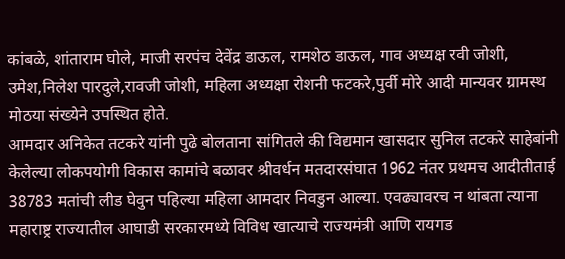कांबळे, शांताराम घोले, माजी सरपंच देवेंद्र डाऊल, रामशेठ डाऊल, गाव अध्यक्ष रवी जोशी, उमेश,निलेश पारदुले,रावजी जोशी, महिला अध्यक्षा रोशनी फटकरे,पुर्वी मोरे आदी मान्यवर ग्रामस्थ मोठया संख्येने उपस्थित होते.
आमदार अनिकेत तटकरे यांनी पुढे बोलताना सांगितले की विद्यमान खासदार सुनिल तटकरे साहेबांनी केलेल्या लोकपयोगी विकास कामांचे बळावर श्रीवर्धन मतदारसंघात 1962 नंतर प्रथमच आदीतीताई 38783 मतांची लीड घेवुन पहिल्या महिला आमदार निवडुन आल्या. एवढ्यावरच न थांबता त्याना महाराष्ट्र राज्यातील आघाडी सरकारमध्ये विविध खात्याचे राज्यमंत्री आणि रायगड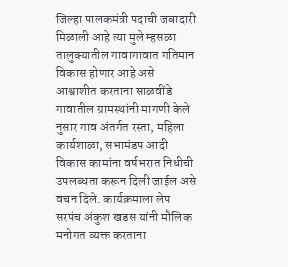जिल्हा पालकमंत्री पदाची जबादारी मिळाली आहे त्या मुले म्हसळा तालुक्यातील गावागावात गतिमान विकास होणार आहे असे आश्वाशीत करताना साळवींडे गावातील ग्रामस्थांनी मागणी केले नुसार गाव अंतर्गत रस्ता, महिला कार्यशाळा, सभामंडप आदी विकास कामांना वर्षभरात निधीची उपलब्धता करून दिली जाईल असे वचन दिले. कार्यक्रमाला लेप सरपंच अंकुश खडस यांनी मौलिक मनोगत व्यक्त करताना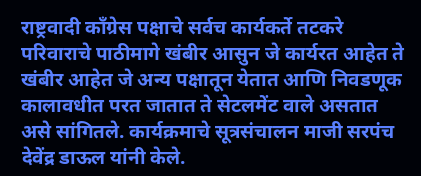राष्ट्रवादी काँग्रेस पक्षाचे सर्वच कार्यकर्ते तटकरे परिवाराचे पाठीमागे खंबीर आसुन जे कार्यरत आहेत ते खंबीर आहेत जे अन्य पक्षातून येतात आणि निवडणूक कालावधीत परत जातात ते सेटलमेंट वाले असतात असे सांगितले. कार्यक्रमाचे सूत्रसंचालन माजी सरपंच देवेंद्र डाऊल यांनी केले.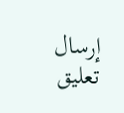إرسال تعليق